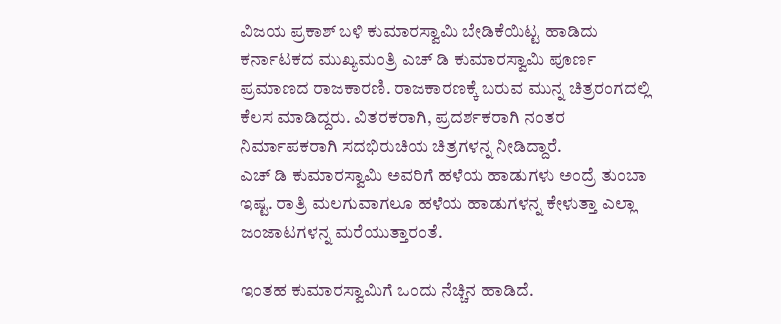ವಿಜಯ ಪ್ರಕಾಶ್ ಬಳಿ ಕುಮಾರಸ್ವಾಮಿ ಬೇಡಿಕೆಯಿಟ್ಟ ಹಾಡಿದು
ಕರ್ನಾಟಕದ ಮುಖ್ಯಮಂತ್ರಿ ಎಚ್ ಡಿ ಕುಮಾರಸ್ವಾಮಿ ಪೂರ್ಣ ಪ್ರಮಾಣದ ರಾಜಕಾರಣಿ. ರಾಜಕಾರಣಕ್ಕೆ ಬರುವ ಮುನ್ನ ಚಿತ್ರರಂಗದಲ್ಲಿ ಕೆಲಸ ಮಾಡಿದ್ದರು. ವಿತರಕರಾಗಿ, ಪ್ರದರ್ಶಕರಾಗಿ ನಂತರ ನಿರ್ಮಾಪಕರಾಗಿ ಸದಭಿರುಚಿಯ ಚಿತ್ರಗಳನ್ನ ನೀಡಿದ್ದಾರೆ.
ಎಚ್ ಡಿ ಕುಮಾರಸ್ವಾಮಿ ಅವರಿಗೆ ಹಳೆಯ ಹಾಡುಗಳು ಅಂದ್ರೆ ತುಂಬಾ ಇಷ್ಟ. ರಾತ್ರಿ ಮಲಗುವಾಗಲೂ ಹಳೆಯ ಹಾಡುಗಳನ್ನ ಕೇಳುತ್ತಾ ಎಲ್ಲಾ ಜಂಜಾಟಗಳನ್ನ ಮರೆಯುತ್ತಾರಂತೆ.

ಇಂತಹ ಕುಮಾರಸ್ವಾಮಿಗೆ ಒಂದು ನೆಚ್ಚಿನ ಹಾಡಿದೆ.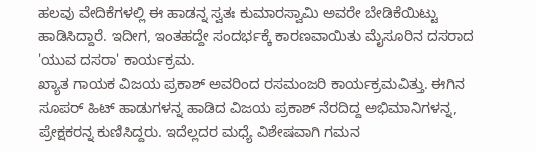ಹಲವು ವೇದಿಕೆಗಳಲ್ಲಿ ಈ ಹಾಡನ್ನ ಸ್ವತಃ ಕುಮಾರಸ್ವಾಮಿ ಅವರೇ ಬೇಡಿಕೆಯಿಟ್ಟು ಹಾಡಿಸಿದ್ದಾರೆ. ಇದೀಗ, ಇಂತಹದ್ದೇ ಸಂದರ್ಭಕ್ಕೆ ಕಾರಣವಾಯಿತು ಮೈಸೂರಿನ ದಸರಾದ 'ಯುವ ದಸರಾ' ಕಾರ್ಯಕ್ರಮ.
ಖ್ಯಾತ ಗಾಯಕ ವಿಜಯ ಪ್ರಕಾಶ್ ಅವರಿಂದ ರಸಮಂಜರಿ ಕಾರ್ಯಕ್ರಮವಿತ್ತು. ಈಗಿನ ಸೂಪರ್ ಹಿಟ್ ಹಾಡುಗಳನ್ನ ಹಾಡಿದ ವಿಜಯ ಪ್ರಕಾಶ್ ನೆರದಿದ್ದ ಅಭಿಮಾನಿಗಳನ್ನ, ಪ್ರೇಕ್ಷಕರನ್ನ ಕುಣಿಸಿದ್ದರು. ಇದೆಲ್ಲದರ ಮಧ್ಯೆ ವಿಶೇಷವಾಗಿ ಗಮನ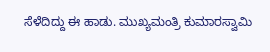ಸೆಳೆದಿದ್ದು ಈ ಹಾಡು. ಮುಖ್ಯಮಂತ್ರಿ ಕುಮಾರಸ್ವಾಮಿ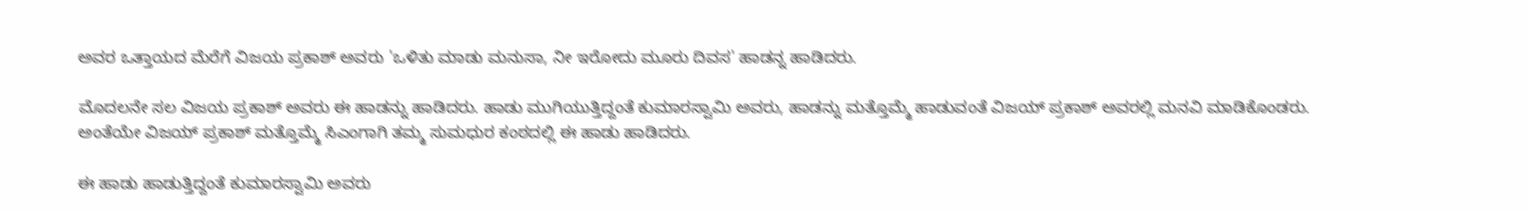ಅವರ ಒತ್ತಾಯದ ಮೆರೆಗೆ ವಿಜಯ ಪ್ರಕಾಶ್ ಅವರು 'ಒಳಿತು ಮಾಡು ಮನುಸಾ, ನೀ ಇರೋದು ಮೂರು ದಿವಸ' ಹಾಡನ್ನ ಹಾಡಿದರು.

ಮೊದಲನೇ ಸಲ ವಿಜಯ ಪ್ರಕಾಶ್ ಅವರು ಈ ಹಾಡನ್ನು ಹಾಡಿದರು. ಹಾಡು ಮುಗಿಯುತ್ತಿದ್ದಂತೆ ಕುಮಾರಸ್ವಾಮಿ ಅವರು, ಹಾಡನ್ನು ಮತ್ತೊಮ್ಮೆ ಹಾಡುವಂತೆ ವಿಜಯ್ ಪ್ರಕಾಶ್ ಅವರಲ್ಲಿ ಮನವಿ ಮಾಡಿಕೊಂಡರು. ಅಂತೆಯೇ ವಿಜಯ್ ಪ್ರಕಾಶ್ ಮತ್ತೊಮ್ಮೆ ಸಿಎಂಗಾಗಿ ತಮ್ಮ ಸುಮಧುರ ಕಂಠದಲ್ಲಿ ಈ ಹಾಡು ಹಾಡಿದರು.

ಈ ಹಾಡು ಹಾಡುತ್ತಿದ್ದಂತೆ ಕುಮಾರಸ್ವಾಮಿ ಅವರು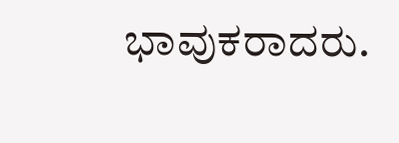ಭಾವುಕರಾದರು.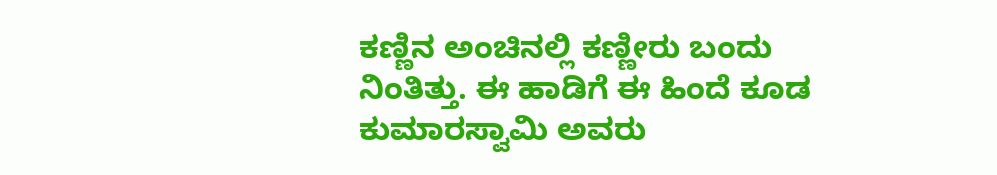ಕಣ್ಣಿನ ಅಂಚಿನಲ್ಲಿ ಕಣ್ಣೀರು ಬಂದು ನಿಂತಿತ್ತು. ಈ ಹಾಡಿಗೆ ಈ ಹಿಂದೆ ಕೂಡ ಕುಮಾರಸ್ವಾಮಿ ಅವರು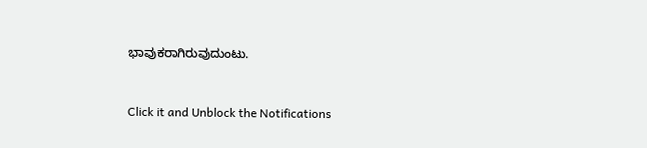ಭಾವುಕರಾಗಿರುವುದುಂಟು.


Click it and Unblock the Notifications